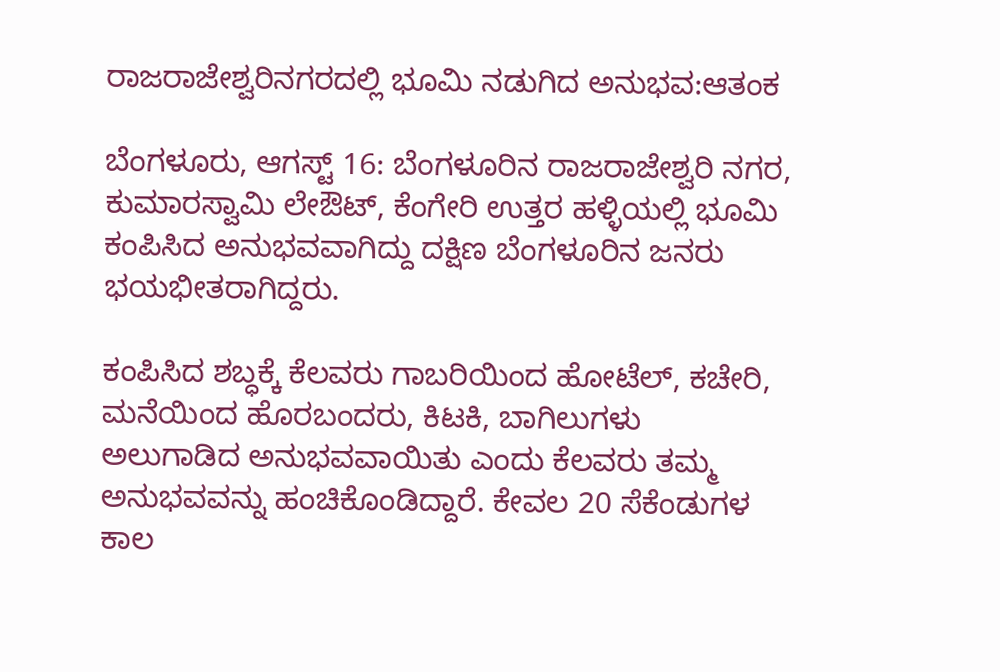ರಾಜರಾಜೇಶ್ವರಿನಗರದಲ್ಲಿ ಭೂಮಿ ನಡುಗಿದ ಅನುಭವ:ಆತಂಕ

ಬೆಂಗಳೂರು, ಆಗಸ್ಟ್ 16: ಬೆಂಗಳೂರಿನ ರಾಜರಾಜೇಶ್ವರಿ ನಗರ, ಕುಮಾರಸ್ವಾಮಿ ಲೇಔಟ್‌, ಕೆಂಗೇರಿ ಉತ್ತರ ಹಳ್ಳಿಯಲ್ಲಿ ಭೂಮಿ ಕಂಪಿಸಿದ ಅನುಭವವಾಗಿದ್ದು ದಕ್ಷಿಣ ಬೆಂಗಳೂರಿನ ಜನರು ಭಯಭೀತರಾಗಿದ್ದರು.

ಕಂಪಿಸಿದ ಶಬ್ಧಕ್ಕೆ ಕೆಲವರು ಗಾಬರಿಯಿಂದ ಹೋಟೆಲ್‌, ಕಚೇರಿ, ಮನೆಯಿಂದ ಹೊರಬಂದರು, ಕಿಟಕಿ, ಬಾಗಿಲುಗಳು ಅಲುಗಾಡಿದ ಅನುಭವವಾಯಿತು ಎಂದು ಕೆಲವರು ತಮ್ಮ ಅನುಭವವನ್ನು ಹಂಚಿಕೊಂಡಿದ್ದಾರೆ. ಕೇವಲ 20 ಸೆಕೆಂಡುಗಳ ಕಾಲ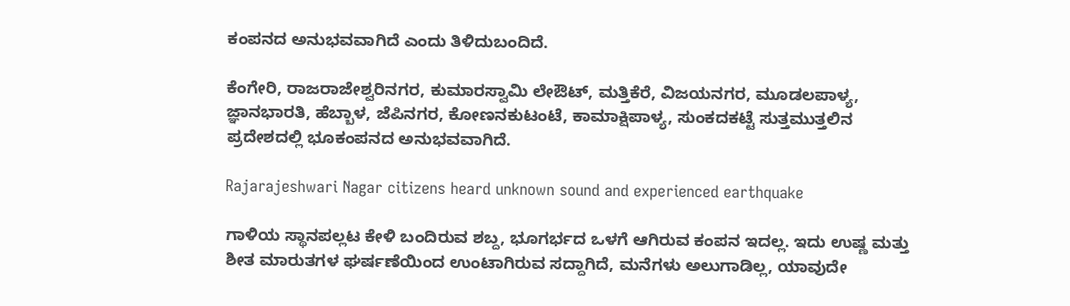ಕಂಪನದ ಅನುಭವವಾಗಿದೆ ಎಂದು ತಿಳಿದುಬಂದಿದೆ.

ಕೆಂಗೇರಿ, ರಾಜರಾಜೇಶ್ವರಿನಗರ, ಕುಮಾರಸ್ವಾಮಿ ಲೇಔಟ್‌, ಮತ್ತಿಕೆರೆ, ವಿಜಯನಗರ, ಮೂಡಲಪಾಳ್ಯ, ಜ್ಞಾನಭಾರತಿ, ಹೆಬ್ಬಾಳ, ಜೆಪಿನಗರ, ಕೋಣನಕುಟಂಟೆ, ಕಾಮಾಕ್ಷಿಪಾಳ್ಯ, ಸುಂಕದಕಟ್ಟೆ ಸುತ್ತಮುತ್ತಲಿನ ಪ್ರದೇಶದಲ್ಲಿ ಭೂಕಂಪನದ ಅನುಭವವಾಗಿದೆ.

Rajarajeshwari Nagar citizens heard unknown sound and experienced earthquake

ಗಾಳಿಯ ಸ್ಥಾನಪಲ್ಲಟ ಕೇಳಿ ಬಂದಿರುವ ಶಬ್ದ, ಭೂಗರ್ಭದ ಒಳಗೆ ಆಗಿರುವ ಕಂಪನ ಇದಲ್ಲ. ಇದು ಉಷ್ಣ ಮತ್ತು ಶೀತ ಮಾರುತಗಳ ಘರ್ಷಣೆಯಿಂದ ಉಂಟಾಗಿರುವ ಸದ್ದಾಗಿದೆ, ಮನೆಗಳು ಅಲುಗಾಡಿಲ್ಲ, ಯಾವುದೇ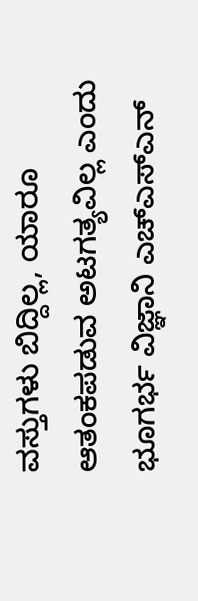ವಸ್ತುಗಳು ಬಿದ್ದಿಲ್ಲ, ಯಾರೂ ಆತಂಕಪಡುವ ಅಟಗತ್ಯವಿಲ್ಲ ಎಂದು ಭೂಗರ್ಭ ವಿಜ್ಞಾನಿ ಎಚ್‌ಎಸ್‌ಎನ್‌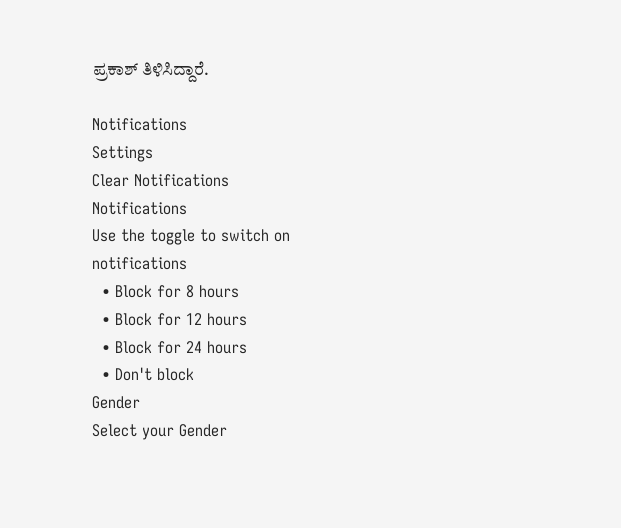ಪ್ರಕಾಶ್‌ ತಿಳಿಸಿದ್ದಾರೆ.

Notifications
Settings
Clear Notifications
Notifications
Use the toggle to switch on notifications
  • Block for 8 hours
  • Block for 12 hours
  • Block for 24 hours
  • Don't block
Gender
Select your Gender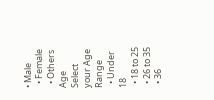• Male
  • Female
  • Others
Age
Select your Age Range
  • Under 18
  • 18 to 25
  • 26 to 35
  • 36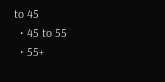to 45
  • 45 to 55
  • 55+